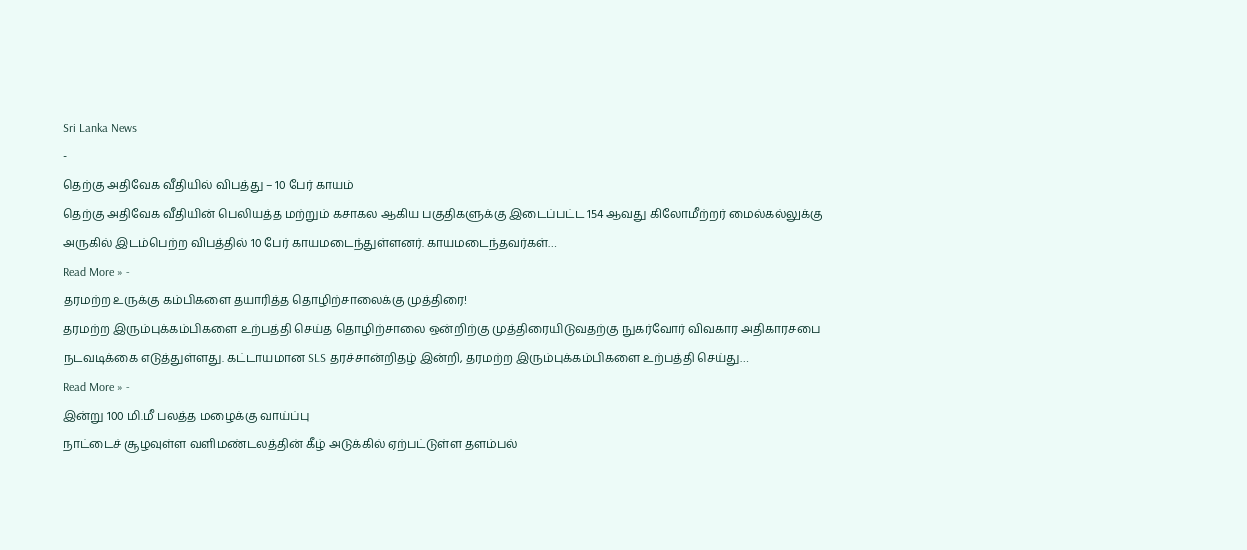Sri Lanka News
-
தெற்கு அதிவேக வீதியில் விபத்து – 10 பேர் காயம்
தெற்கு அதிவேக வீதியின் பெலியத்த மற்றும் கசாகல ஆகிய பகுதிகளுக்கு இடைப்பட்ட 154 ஆவது கிலோமீற்றர் மைல்கல்லுக்கு அருகில் இடம்பெற்ற விபத்தில் 10 பேர் காயமடைந்துள்ளனர். காயமடைந்தவர்கள்…
Read More » -
தரமற்ற உருக்கு கம்பிகளை தயாரித்த தொழிற்சாலைக்கு முத்திரை!
தரமற்ற இரும்புக்கம்பிகளை உற்பத்தி செய்த தொழிற்சாலை ஒன்றிற்கு முத்திரையிடுவதற்கு நுகர்வோர் விவகார அதிகாரசபை நடவடிக்கை எடுத்துள்ளது. கட்டாயமான SLS தரச்சான்றிதழ் இன்றி, தரமற்ற இரும்புக்கம்பிகளை உற்பத்தி செய்து…
Read More » -
இன்று 100 மி.மீ பலத்த மழைக்கு வாய்ப்பு
நாட்டைச் சூழவுள்ள வளிமண்டலத்தின் கீழ் அடுக்கில் ஏற்பட்டுள்ள தளம்பல்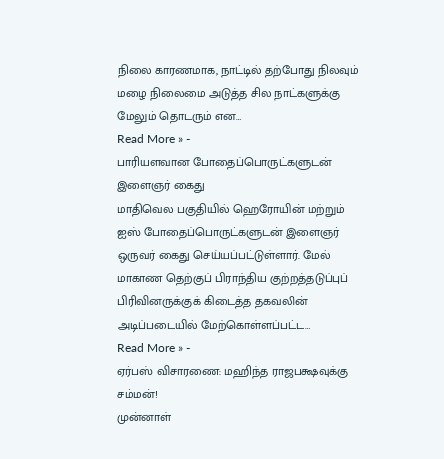நிலை காரணமாக, நாட்டில் தற்போது நிலவும் மழை நிலைமை அடுத்த சில நாட்களுக்கு மேலும் தொடரும் என…
Read More » -
பாரியளவான போதைப்பொருட்களுடன் இளைஞர் கைது
மாதிவெல பகுதியில் ஹெரோயின் மற்றும் ஐஸ் போதைப்பொருட்களுடன் இளைஞர் ஒருவர் கைது செய்யப்பட்டுள்ளார். மேல் மாகாண தெற்குப் பிராந்திய குற்றத்தடுப்புப் பிரிவினருக்குக் கிடைத்த தகவலின் அடிப்படையில் மேற்கொள்ளப்பட்ட…
Read More » -
ஏர்பஸ் விசாரணை: மஹிந்த ராஜபக்ஷவுக்கு சம்மன்!
முன்னாள்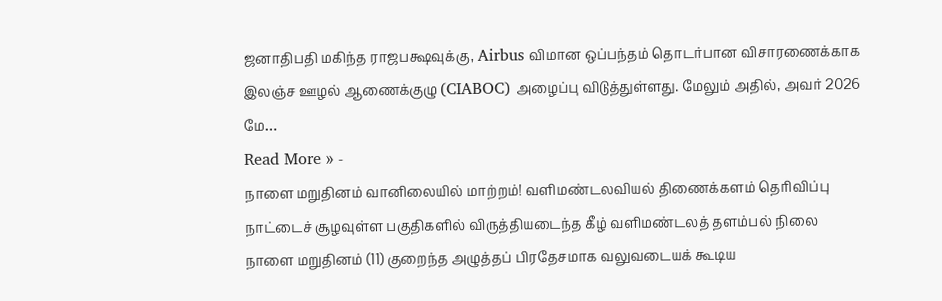ஜனாதிபதி மகிந்த ராஜபக்ஷவுக்கு, Airbus விமான ஒப்பந்தம் தொடர்பான விசாரணைக்காக இலஞ்ச ஊழல் ஆணைக்குழு (CIABOC) அழைப்பு விடுத்துள்ளது. மேலும் அதில், அவர் 2026 மே…
Read More » -
நாளை மறுதினம் வானிலையில் மாற்றம்! வளிமண்டலவியல் திணைக்களம் தெரிவிப்பு
நாட்டைச் சூழவுள்ள பகுதிகளில் விருத்தியடைந்த கீழ் வளிமண்டலத் தளம்பல் நிலை நாளை மறுதினம் (11) குறைந்த அழுத்தப் பிரதேசமாக வலுவடையக் கூடிய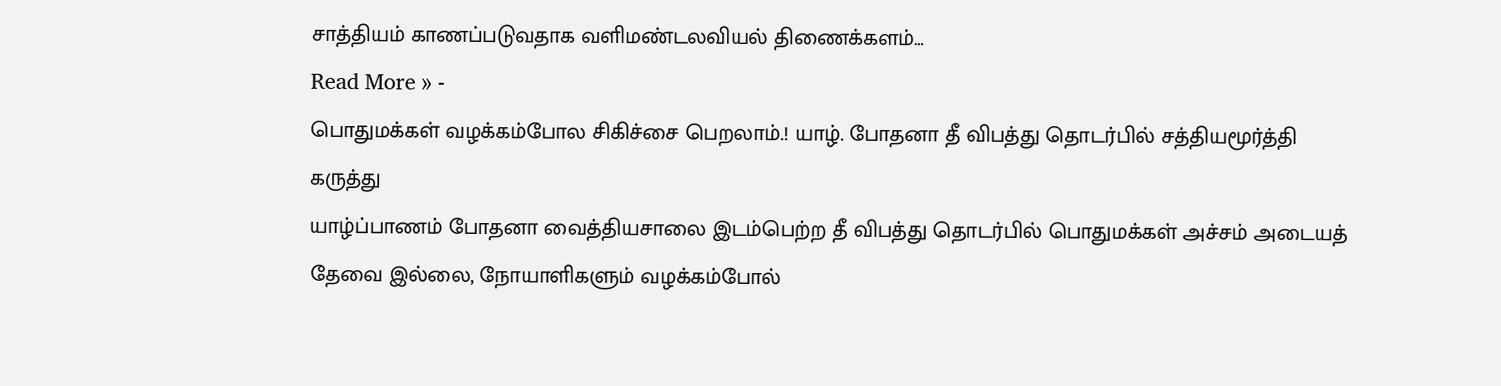சாத்தியம் காணப்படுவதாக வளிமண்டலவியல் திணைக்களம்…
Read More » -
பொதுமக்கள் வழக்கம்போல சிகிச்சை பெறலாம்.! யாழ். போதனா தீ விபத்து தொடர்பில் சத்தியமூர்த்தி கருத்து
யாழ்ப்பாணம் போதனா வைத்தியசாலை இடம்பெற்ற தீ விபத்து தொடர்பில் பொதுமக்கள் அச்சம் அடையத் தேவை இல்லை, நோயாளிகளும் வழக்கம்போல்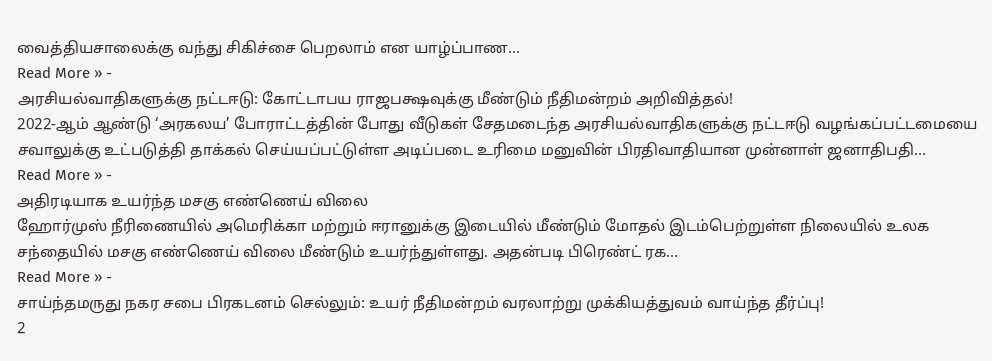வைத்தியசாலைக்கு வந்து சிகிச்சை பெறலாம் என யாழ்ப்பாண…
Read More » -
அரசியல்வாதிகளுக்கு நட்டஈடு: கோட்டாபய ராஜபக்ஷவுக்கு மீண்டும் நீதிமன்றம் அறிவித்தல்!
2022-ஆம் ஆண்டு ‘அரகலய’ போராட்டத்தின் போது வீடுகள் சேதமடைந்த அரசியல்வாதிகளுக்கு நட்டஈடு வழங்கப்பட்டமையை சவாலுக்கு உட்படுத்தி தாக்கல் செய்யப்பட்டுள்ள அடிப்படை உரிமை மனுவின் பிரதிவாதியான முன்னாள் ஜனாதிபதி…
Read More » -
அதிரடியாக உயர்ந்த மசகு எண்ணெய் விலை
ஹோர்முஸ் நீரிணையில் அமெரிக்கா மற்றும் ஈரானுக்கு இடையில் மீண்டும் மோதல் இடம்பெற்றுள்ள நிலையில் உலக சந்தையில் மசகு எண்ணெய் விலை மீண்டும் உயர்ந்துள்ளது. அதன்படி பிரெண்ட் ரக…
Read More » -
சாய்ந்தமருது நகர சபை பிரகடனம் செல்லும்: உயர் நீதிமன்றம் வரலாற்று முக்கியத்துவம் வாய்ந்த தீர்ப்பு!
2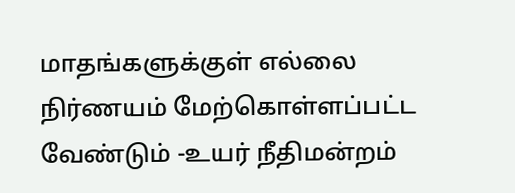மாதங்களுக்குள் எல்லை நிர்ணயம் மேற்கொள்ளப்பட்ட வேண்டும் -உயர் நீதிமன்றம்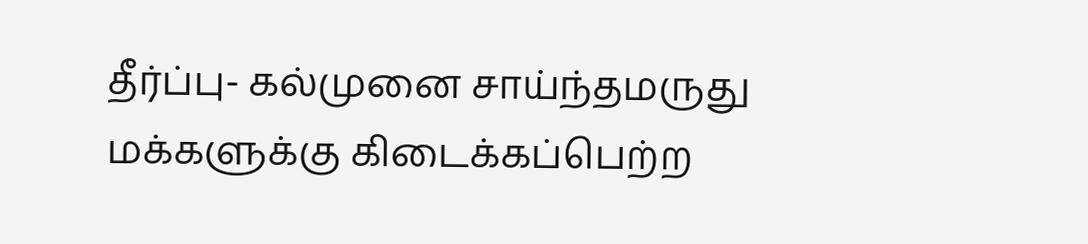தீர்ப்பு- கல்முனை சாய்ந்தமருது மக்களுக்கு கிடைக்கப்பெற்ற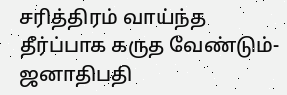சரித்திரம் வாய்ந்த தீர்ப்பாக கருத வேண்டும்-ஜனாதிபதி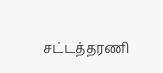சட்டத்தரணி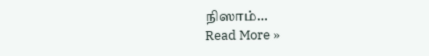நிஸாம்…
Read More »